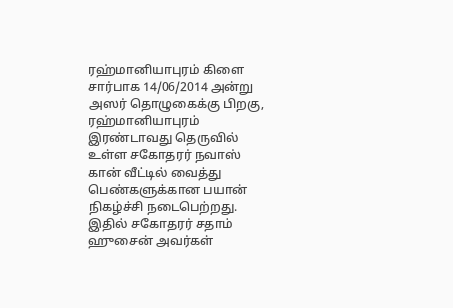ரஹ்மானியாபுரம் கிளை சார்பாக 14/06/2014 அன்று அஸர் தொழுகைக்கு பிறகு, ரஹ்மானியாபுரம் இரண்டாவது தெருவில் உள்ள சகோதரர் நவாஸ் கான் வீட்டில் வைத்து பெண்களுக்கான பயான் நிகழ்ச்சி நடைபெற்றது. இதில் சகோதரர் சதாம் ஹுசைன் அவர்கள்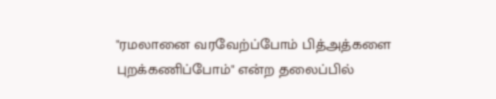"ரமலானை வரவேற்ப்போம் பித்அத்களை புறக்கணிப்போம்" என்ற தலைப்பில்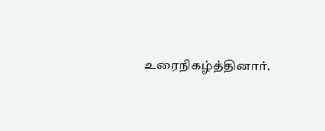உரைநிகழ்த்தினார்.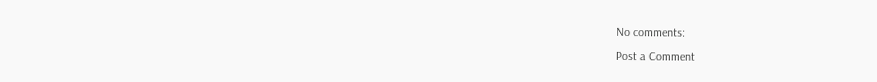No comments:
Post a Comment